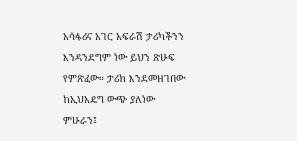አሳፋሪና አገር አፍራሽ ታሪካችንን እንዳንደግም ነው ይህን ጽሁፍ የምጽፈው። ታሪክ እንደመዘገበው ከኢህአዴግ ውጭ ያለነው ምሁራን፤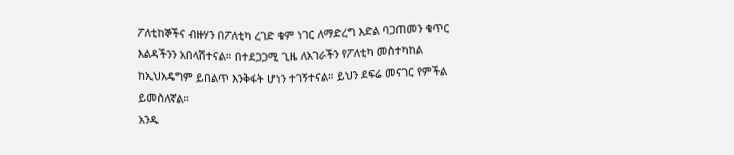ፖለቲከኞችና ብዙሃን በፖለቲካ ረገድ ቁም ነገር ለማድረግ እድል ባጋጠመን ቁጥር እልዳችንን አበላሽተናል። በተደጋጋሚ ጊዜ ለአገራችን የፖለቲካ መስተካከል ከኢህአዴግም ይበልጥ እንቅፋት ሆነን ተገኝተናል። ይህን ደፍሬ መናገር የምችል ይመስለኛል።
አንዱ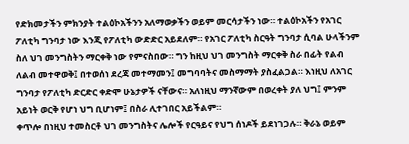የድክመታችን ምክንያት ተልዕኮአችንን አለማወቃችን ወይም መርሳታችን ነው። ተልዕኮአችን የአገር ፖለቲካ ግንባታ ነው እንጂ የፖለቲካ ውድድር አይደለም። የአገር ፖለቲካ ስርዓት ግንባታ ሲባል ሁላችንም ስለ ህገ መንግስትን ማርቀቅ ነው የምናስበው። ግን ከዚህ ህገ መንግስት ማርቀቅ ስራ በፊት የልብ ለልብ መተዋወቅ፤ በተወሰነ ደረጃ መተማመን፤ መግባባትና መስማማት ያስፈልጋል። እነዚህ ለአገር ግንባታ የፖለቲካ ድርድር ቀድሞ ሁኔታዎች ናቸውና። አለነዚህ ማንኛውም በወረቀት ያለ ህግ፤ ምንም አይነት ወርቅ የሆነ ህግ ቢሆነም፤ በስራ ሊተገበር አይችልም።
ቀጥሎ በነዚህ ተመስርቶ ህገ መንግስትና ሌሎች የርዓይና የህግ ሰነዶች ይደነገጋሉ። ቅራኔ ወይም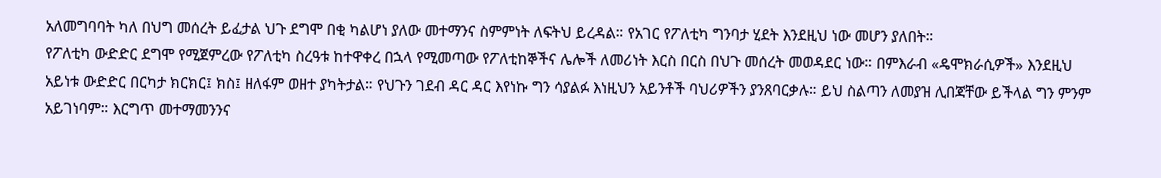አለመግባባት ካለ በህግ መሰረት ይፈታል ህጉ ደግሞ በቂ ካልሆነ ያለው መተማንና ስምምነት ለፍትህ ይረዳል። የአገር የፖለቲካ ግንባታ ሂደት እንደዚህ ነው መሆን ያለበት።
የፖለቲካ ውድድር ደግሞ የሚጀምረው የፖለቲካ ስረዓቱ ከተዋቀረ በኋላ የሚመጣው የፖለቲከኞችና ሌሎች ለመሪነት እርስ በርስ በህጉ መሰረት መወዳደር ነው። በምእራብ «ዴሞክራሲዎች» እንደዚህ አይነቱ ውድድር በርካታ ክርክር፤ ክስ፤ ዘለፋም ወዘተ ያካትታል። የህጉን ገደብ ዳር ዳር እየነኩ ግን ሳያልፉ እነዚህን አይንቶች ባህሪዎችን ያንጸባርቃሉ። ይህ ስልጣን ለመያዝ ሊበጃቸው ይችላል ግን ምንም አይገነባም። እርግጥ መተማመንንና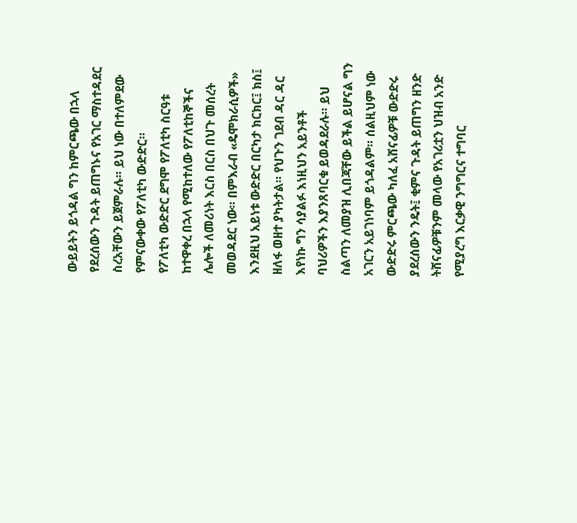ውይይትን ይጎዳል ግን ከምርጫው በኋላ የደረሰውን ጉዳት ይጠግኑና የአገር ማስተዳደር ስረአቸውን ይጀምራሉ። ይህ ነው በተለምደው የምናውቀው የፖለቲካ ውድድር።
የፖለቲካ ውድድር ደግሞ የፖለቲካ ስርዓቱ ከተዋቀረ በኋላ የሚከተለው የፖለቲከኞችና ሌሎች ለመሪነት እርስ በርስ በህጉ መሰረት መወዳደር ነው። በምእራብ «ዴሞክራሲዎች» እንደዚህ አይነቱ ውድድር በርካታ ክርክር፤ ክስ፤ ዘለፋ ወዘተ ያካትታል። የህጉን ገደብ ዳር ዳር እየነኩ ግን ሳያልፉ እነዚህን አይንቶች ባህሪዎችን እያንጸባርቁ ይወዳደራሉ። ይህ ስልጣን ለመያዝ ሊበጃቸው ይችል ይሆናል ግን አገርን አይገነባም ይጎዳልም። ሰልዚህም ነው ውድድሩ ምርጫው ካለፈ አሸናፊዎቹ ውድድሩ ያደረሰውን ንዴት፤ ቂምና ጉዳት ይጠግን ዘንድ ትሸናፊዎቹንም መላው የአገሪቷን ህዝብ አንድ የሚያረግ እርቃዊ ንግግርና ተግባር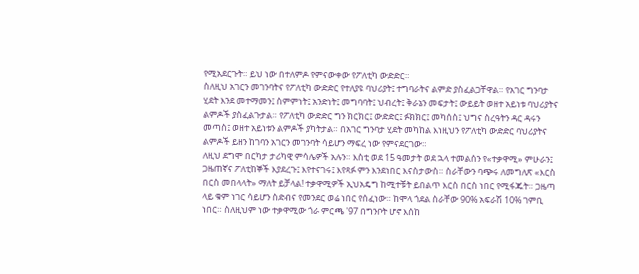የሚአደርጉት። ይህ ነው በተለምዶ የምናውቀው የፖለቲካ ውድድር።
ስለዚህ አገርን መገንባትና የፖለቲካ ውድድር የተለያዩ ባህሪያት፤ ተግባራትና ልምድ ያስፈልጋቸዋል። የአገር ግንባታ ሂደት እንደ መተማመን፤ ስምምነት፤ አንድነት፤ መግባባት፤ ህብረት፤ ቅራኔን መፍታት፤ ውይይት ወዘተ አይነቱ ባህሪያትና ልምዶች ያስፈልጉታል። የፖለቲካ ውድድር ግን ክርክር፤ ውድድር፤ ፉክክር፤ መካሰስ፤ ህግና ስረዓትን ዳር ዳሩን መጣስ፤ ወዘተ አይነቱን ልምዶች ያካትታል። በአገር ግንባታ ሂደት መካከል እነዚህን የፖለቲካ ውድድር ባህሪያትና ልምዶች ይዘን ከገባን አገርን መገንባት ሳይሆን ማፍረ ነው የምናደርገው።
ለዚህ ደግሞ በርካታ ታሪካዊ ምሳሌዎች አሉን። እስቲ ወደ 15 ዓመታት ወደ ኋላ ተመልሰን የ«ተቃዋሚ» ምሁራን፤ ጋዜጠኛና ፖለቲከኞች እያደረጉ፤ እየተናገሩ፤ እየጻፉ ምን እንደነበር እናስታውስ። ስራቸውን ባጭሩ ለመግለጽ «እርስ በርስ መበላላት» ማለት ይቻላል! ተቃዋሚዎች ኢህአዴግ ከሚተቹት ይበልጥ እርስ በርስ ነበር የሚፋጁት። ጋዜጣ ላይ ቁም ነገር ሳይሆን ስድብና የመንደር ወሬ ነበር የሰፈነው። ከሞላ ጎደል ስራቸው 90% አፍራሽ 10% ገምቢ ነበር። ስለዚህም ነው ተቃዋሚው ጎራ ምርጫ '97 በግንቦት ሆኖ እሰከ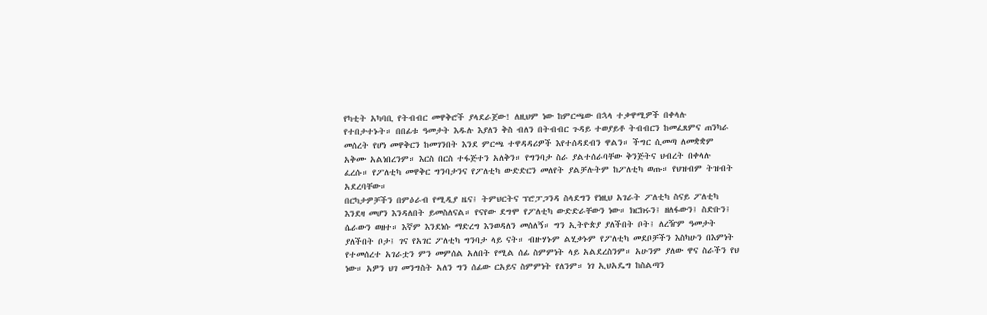የካቲት አካባቢ የትብብር መዋቅሮች ያላደራጀው! ለዚህም ነው ከምርጫው በኋላ ተቃዋሚዎች በቀላሉ የተበታተኑት። በበፊቱ ዓመታት እዱሉ እያለን ቅስ ብለን በትብብር ጉዳይ ተወያይቶ ትብብርን ከመፈጸምና ጠንካራ መሰረት የሆነ መዋቅርን ከመገንበት እንደ ምርጫ ተዋዳዳሪዎች እየተሰዳደብን ዋልን። ችግር ሲመጣ ለመቋቋም አቅሙ አልነበረንም። እርስ በርስ ተፋጅተን አለቅን። የግንባታ ስራ ያልተሰራባቸው ቅንጅትና ህብረት በቀላሉ ፈረሱ። የፖለቲካ መዋቅር ግንባታንና የፖለቲካ ውድድርን መለየት ያልቻሉትም ከፖለቲካ ወጡ። የህዝብም ትዝብት አደረባቸው።
በርካታዎቻችን በምዕራብ የሚዲያ ዜና፤ ትምህርትና ፕሮፓጋንዳ ስላደግን የነዚህ አገራት ፖለቲካ ስናይ ፖለቲካ እንደዛ መሆን እንዳለበት ይመስለናል። የናየው ደግሞ የፖለቲካ ውድድራቸውን ነው። ክርክሩን፤ ዘለፋውን፤ ስድቡን፤ ሴራውን ወዘተ። እኛም እንደነሱ ማድረግ እንወዳለን መሰለኝ። ግን ኢትዮጵያ ያለችበት ቦት፤ ለረዥም ዓመታት ያለችበት ቦታ፤ ገና የአገር ፖለቲካ ግንባታ ላይ ናት። ብዙሃኑም ልሂቃኑም የፖለቲካ መደቦቻችን እስካሁን በእምነት የተመሰረተ አገራቷን ምን መምሰል አለበት የሚል ሰፊ ስምምነት ላይ አልደረስንም። አሁንም ያለው ዋና ስራችን የህ ነው። አዎን ህገ መንግስት አለን ግን ሰፊው ርአይና ስምምነት የለንም። ነገ ኢህአዴግ ከስልጣን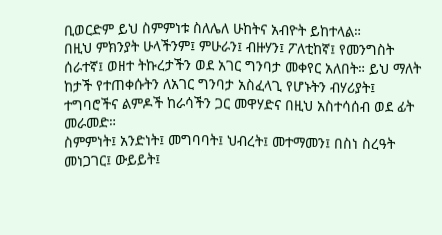ቢወርድም ይህ ስምምነቱ ስለሌለ ሁከትና አብዮት ይከተላል።
በዚህ ምክንያት ሁላችንም፤ ምሁራን፤ ብዙሃን፤ ፖለቲከኛ፤ የመንግስት ሰራተኛ፤ ወዘተ ትኩረታችን ወደ አገር ግንባታ መቀየር አለበት። ይህ ማለት ከታች የተጠቀሱትን ለአገር ግንባታ አስፈላጊ የሆኑትን ብሃሪያት፤ ተግባሮችና ልምዶች ከራሳችን ጋር መዋሃድና በዚህ አስተሳሰብ ወደ ፊት መራመድ።
ስምምነት፤ አንድነት፤ መግባባት፤ ህብረት፤ መተማመን፤ በስነ ስረዓት መነጋገር፤ ውይይት፤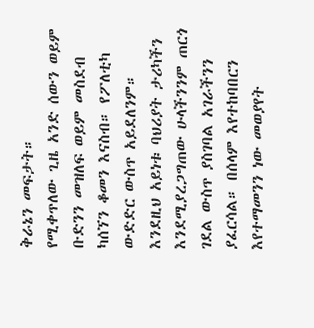ቅራኔን መፍታት።
የሚቀጥለው ጊዜ አንድ ሰውን ወይም ቡድንን መዝለፍ ወይም መስደብ ካሰኘን ቆመን እናስብ። የፖለቲካ ውድድር ውስጥ አይደለንም። እንደዚህ አይነቱ ባህሪያት ታሪካችን እንደሚያረጋግጠው ሁላችንንም ጠርጎ ገደል ውስጥ ያስገባል አገራችንን ያፈርሳል። በሰላም እየተከባበርን እየተማመንን ነው መወያየት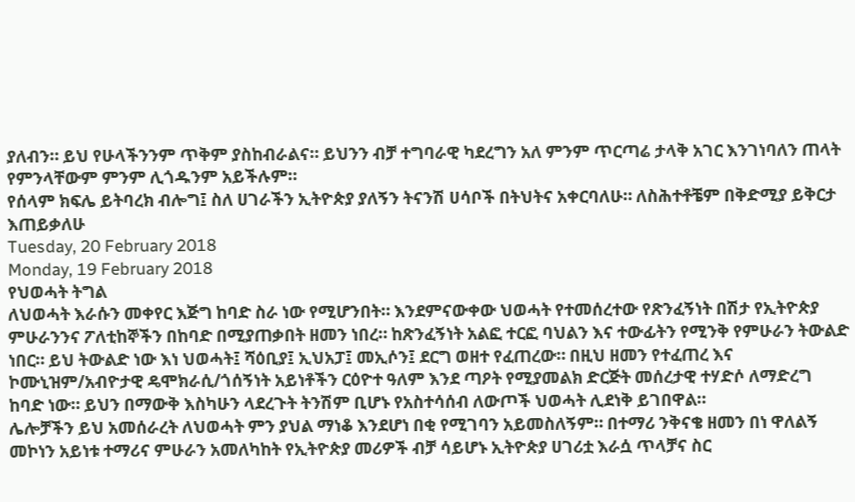ያለብን። ይህ የሁላችንንም ጥቅም ያስከብራልና። ይህንን ብቻ ተግባራዊ ካደረግን አለ ምንም ጥርጣሬ ታላቅ አገር እንገነባለን ጠላት የምንላቸውም ምንም ሊጎዱንም አይችሉም።
የሰላም ክፍሌ ይትባረክ ብሎግ፤ ስለ ሀገራችን ኢትዮጵያ ያለኝን ትናንሽ ሀሳቦች በትህትና አቀርባለሁ። ለስሕተቶቼም በቅድሚያ ይቅርታ እጠይቃለሁ
Tuesday, 20 February 2018
Monday, 19 February 2018
የህወሓት ትግል
ለህወሓት እራሱን መቀየር እጅግ ከባድ ስራ ነው የሚሆንበት። እንደምናውቀው ህወሓት የተመሰረተው የጽንፈኝነት በሽታ የኢትዮጵያ ምሁራንንና ፖለቲከኞችን በከባድ በሚያጠቃበት ዘመን ነበረ። ከጽንፈኝነት አልፎ ተርፎ ባህልን እና ተውፊትን የሚንቅ የምሁራን ትውልድ ነበር። ይህ ትውልድ ነው እነ ህወሓት፤ ሻዕቢያ፤ ኢህአፓ፤ መኢሶን፤ ደርግ ወዘተ የፈጠረው። በዚህ ዘመን የተፈጠረ እና ኮሙኒዝም/አብዮታዊ ዴሞክራሲ/ጎሰኝነት አይነቶችን ርዕዮተ ዓለም እንደ ጣዖት የሚያመልክ ድርጅት መሰረታዊ ተሃድሶ ለማድረግ ከባድ ነው። ይህን በማውቅ እስካሁን ላደረጉት ትንሽም ቢሆኑ የአስተሳሰብ ለውጦች ህወሓት ሊደነቅ ይገበዋል።
ሌሎቻችን ይህ አመሰራረት ለህወሓት ምን ያህል ማነቆ እንደሆነ በቂ የሚገባን አይመስለኝም። በተማሪ ንቅናቄ ዘመን በነ ዋለልኝ መኮነን አይነቱ ተማሪና ምሁራን አመለካከት የኢትዮጵያ መሪዎች ብቻ ሳይሆኑ ኢትዮጵያ ሀገሪቷ እራሷ ጥላቻና ስር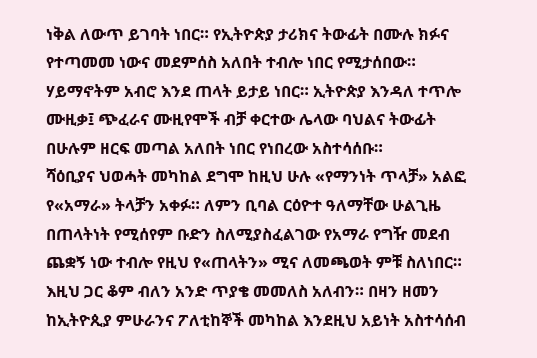ነቅል ለውጥ ይገባት ነበር። የኢትዮጵያ ታሪክና ትውፊት በሙሉ ክፉና የተጣመመ ነውና መደምሰስ አለበት ተብሎ ነበር የሚታሰበው። ሃይማኖትም አብሮ እንደ ጠላት ይታይ ነበር። ኢትዮጵያ እንዳለ ተጥሎ ሙዚቃ፤ ጭፈራና ሙዚየሞች ብቻ ቀርተው ሌላው ባህልና ትውፊት በሁሉም ዘርፍ መጣል አለበት ነበር የነበረው አስተሳሰቡ።
ሻዕቢያና ህወሓት መካከል ደግሞ ከዚህ ሁሉ «የማንነት ጥላቻ» አልፎ የ«አማራ» ትላቻን አቀፉ። ለምን ቢባል ርዕዮተ ዓለማቸው ሁልጊዜ በጠላትነት የሚሰየም ቡድን ስለሚያስፈልገው የአማራ የግዥ መደብ ጨቋኝ ነው ተብሎ የዚህ የ«ጠላትን» ሚና ለመጫወት ምቹ ስለነበር።
እዚህ ጋር ቆም ብለን አንድ ጥያቄ መመለስ አለብን። በዛን ዘመን ከኢትዮጲያ ምሁራንና ፖለቲከኞች መካከል እንደዚህ አይነት አስተሳሰብ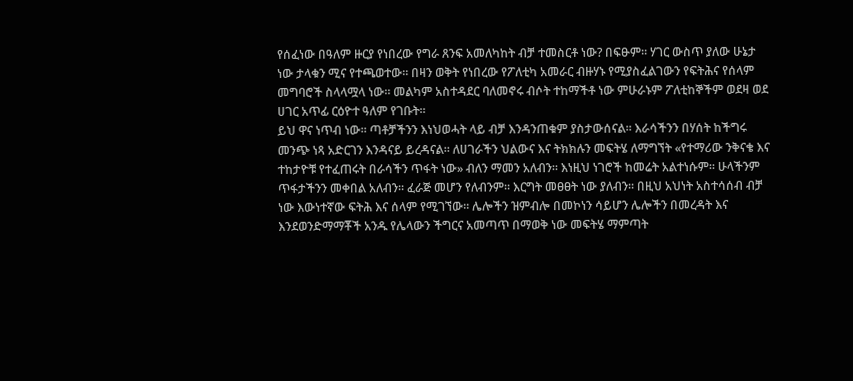የሰፈነው በዓለም ዙርያ የነበረው የግራ ጸንፍ አመለካከት ብቻ ተመስርቶ ነው? በፍፁም። ሃገር ውስጥ ያለው ሁኔታ ነው ታላቁን ሚና የተጫወተው። በዛን ወቅት የነበረው የፖለቲካ አመራር ብዙሃኑ የሚያስፈልገውን የፍትሕና የሰላም መግባሮች ስላላሟላ ነው። መልካም አስተዳደር ባለመኖሩ ብሶት ተከማችቶ ነው ምሁራኑም ፖለቲከኞችም ወደዛ ወደ ሀገር አጥፊ ርዕዮተ ዓለም የገቡት።
ይህ ዋና ነጥብ ነው። ጣቶቻችንን እነህወሓት ላይ ብቻ እንዳንጠቁም ያስታውሰናል። እራሳችንን በሃሰት ከችግሩ መንጭ ነጻ አድርገን እንዳናይ ይረዳናል። ለሀገራችን ህልውና እና ትክክሉን መፍትሄ ለማግኘት «የተማሪው ንቅናቄ እና ተከታዮቹ የተፈጠሩት በራሳችን ጥፋት ነው» ብለን ማመን አለብን። እነዚህ ነገሮች ከመሬት አልተነሱም። ሁላችንም ጥፋታችንን መቀበል አለብን። ፈራጅ መሆን የለብንም። እርግት መፀፀት ነው ያለብን። በዚህ አህነት አስተሳሰብ ብቻ ነው እውነተኛው ፍትሕ እና ሰላም የሚገኘው። ሌሎችን ዝምብሎ በመኮነን ሳይሆን ሌሎችን በመረዳት እና እንደወንድማማቾች አንዱ የሌላውን ችግርና አመጣጥ በማወቅ ነው መፍትሄ ማምጣት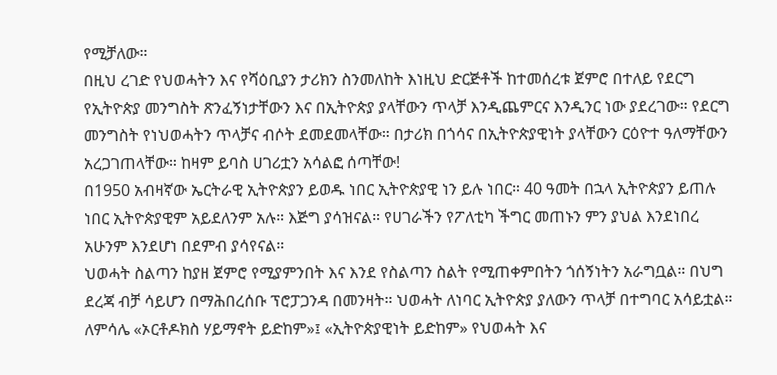የሚቻለው።
በዚህ ረገድ የህወሓትን እና የሻዕቢያን ታሪክን ስንመለከት እነዚህ ድርጅቶች ከተመሰረቱ ጀምሮ በተለይ የደርግ የኢትዮጵያ መንግስት ጽንፈኝነታቸውን እና በኢትዮጵያ ያላቸውን ጥላቻ እንዲጨምርና እንዲንር ነው ያደረገው። የደርግ መንግስት የነህወሓትን ጥላቻና ብሶት ደመደመላቸው። በታሪክ በጎሳና በኢትዮጵያዊነት ያላቸውን ርዕዮተ ዓለማቸውን አረጋገጠላቸው። ከዛም ይባስ ሀገሪቷን አሳልፎ ሰጣቸው!
በ1950 አብዛኛው ኤርትራዊ ኢትዮጵያን ይወዱ ነበር ኢትዮጵያዊ ነን ይሉ ነበር። 40 ዓመት በኋላ ኢትዮጵያን ይጠሉ ነበር ኢትዮጵያዊም አይደለንም አሉ። እጅግ ያሳዝናል። የሀገራችን የፖለቲካ ችግር መጠኑን ምን ያህል እንደነበረ አሁንም እንደሆነ በደምብ ያሳየናል።
ህወሓት ስልጣን ከያዘ ጀምሮ የሚያምንበት እና እንደ የስልጣን ስልት የሚጠቀምበትን ጎሰኝነትን አራግቧል። በህግ ደረጃ ብቻ ሳይሆን በማሕበረሰቡ ፕሮፓጋንዳ በመንዛት። ህወሓት ለነባር ኢትዮጵያ ያለውን ጥላቻ በተግባር አሳይቷል። ለምሳሌ «ኦርቶዶክስ ሃይማኖት ይድከም»፤ «ኢትዮጵያዊነት ይድከም» የህወሓት እና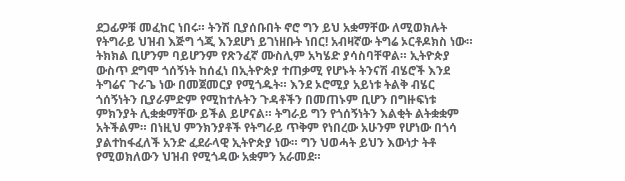ደጋፊዎቹ መፈከር ነበሩ። ትንሽ ቢያሰቡበት ኖሮ ግን ይህ አቋማቸው ለሚወክሉት የትግራይ ህዝብ እጅግ ጎጂ እንደሆነ ይገነዘቡት ነበር! አብዛኛው ትግሬ ኦርቶዶክስ ነው። ትክክል ቢሆንም ባይሆንም የጽንፈኛ ሙስሊም አካሄድ ያሳስባቸዋል። ኢትዮጵያ ውስጥ ደግሞ ጎሰኝነት ከሰፈነ በኢትዮጵያ ተጠቃሚ የሆኑት ትንናሽ ብሄሮች እንደ ትግሬና ጉራጌ ነው በመጀመርያ የሚጎዱት። እንደ ኦሮሚያ አይነቱ ትልቅ ብሄር ጎሰኝነትን ቢያራምድም የሚከተሉትን ጉዳቶችን በመጠኑም ቢሆን በግዙፍነቱ ምክንያት ሊቋቋማቸው ይችል ይሆናል። ትግራይ ግን የጎሰኝነትን እልቂት ልትቋቋም አትችልም። በነዚህ ምንክንያቶች የትግራይ ጥቅም የነበረው አሁንም የሆነው በጎሳ ያልተከፋፈለች አንድ ፈደራላዊ ኢትዮጵያ ነው። ግን ህወሓት ይህን እውነታ ትቶ የሚወክለውን ህዝብ የሚጎዳው አቋምን አራመደ።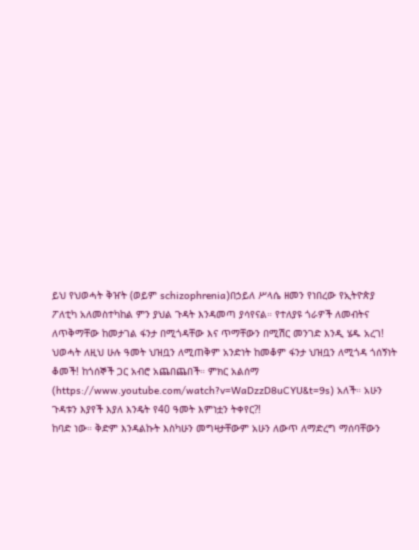ይህ የህወሓት ቅዠት (ወይም schizophrenia)በኃይለ ሥላሴ ዘመን የነበረው የኢትዮጵያ ፖለቲካ አለመስተካከል ምን ያህል ጉዳት እንዳመጣ ያሳየናል። የተለያዩ ጎራዎች ለመብትና ለጥቅማቸው ከመታገል ፋንታ በሚጎዳቸው እና ጥማቸውን በሚሽር መንገድ እንዲ ሄዱ አረገ! ህወሓት ለዚህ ሁሉ ዓመት ህዝቧን ለሚጠቅም አንድነት ከመቆም ፋንታ ህዝቧን ለሚጎዳ ጎሰኝነት ቆመች! ከጎሰኞች ጋር አብሮ አጨበጨበች። ምክር አልሰማ (https://www.youtube.com/watch?v=WaDzzD8uCYU&t=9s) አለች። አሁን ጉዳቱን እያየች እያለ እንዴት የ40 ዓመት እምነቷን ትቀየር?!
ከባድ ነው። ቅድም እንዳልኩት እስካሁን መግዛታቸውም አሁን ለውጥ ለማድረግ ማሰባቸውን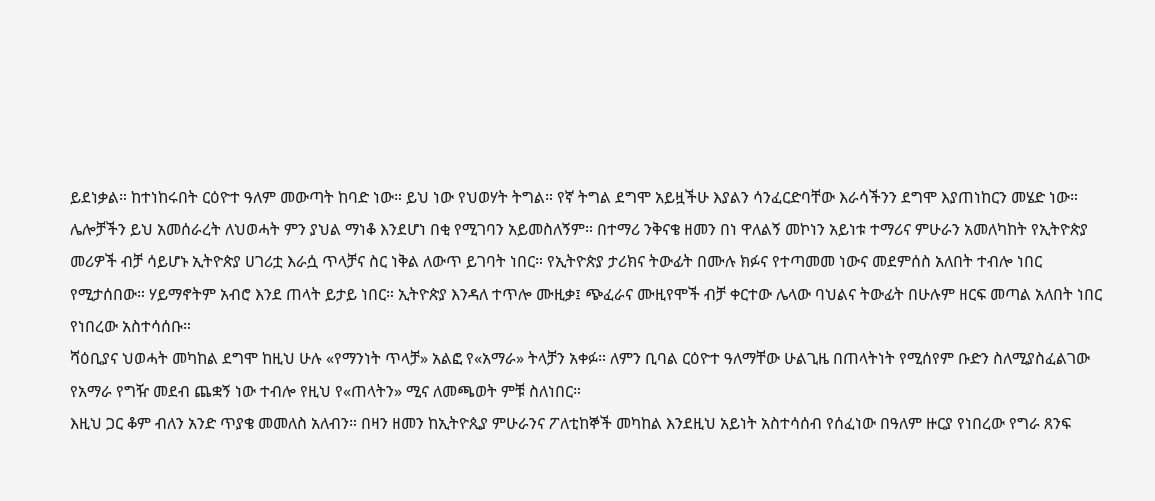ይደነቃል። ከተነከሩበት ርዕዮተ ዓለም መውጣት ከባድ ነው። ይህ ነው የህወሃት ትግል። የኛ ትግል ደግሞ አይዟችሁ እያልን ሳንፈርድባቸው እራሳችንን ደግሞ እያጠነከርን መሄድ ነው።
ሌሎቻችን ይህ አመሰራረት ለህወሓት ምን ያህል ማነቆ እንደሆነ በቂ የሚገባን አይመስለኝም። በተማሪ ንቅናቄ ዘመን በነ ዋለልኝ መኮነን አይነቱ ተማሪና ምሁራን አመለካከት የኢትዮጵያ መሪዎች ብቻ ሳይሆኑ ኢትዮጵያ ሀገሪቷ እራሷ ጥላቻና ስር ነቅል ለውጥ ይገባት ነበር። የኢትዮጵያ ታሪክና ትውፊት በሙሉ ክፉና የተጣመመ ነውና መደምሰስ አለበት ተብሎ ነበር የሚታሰበው። ሃይማኖትም አብሮ እንደ ጠላት ይታይ ነበር። ኢትዮጵያ እንዳለ ተጥሎ ሙዚቃ፤ ጭፈራና ሙዚየሞች ብቻ ቀርተው ሌላው ባህልና ትውፊት በሁሉም ዘርፍ መጣል አለበት ነበር የነበረው አስተሳሰቡ።
ሻዕቢያና ህወሓት መካከል ደግሞ ከዚህ ሁሉ «የማንነት ጥላቻ» አልፎ የ«አማራ» ትላቻን አቀፉ። ለምን ቢባል ርዕዮተ ዓለማቸው ሁልጊዜ በጠላትነት የሚሰየም ቡድን ስለሚያስፈልገው የአማራ የግዥ መደብ ጨቋኝ ነው ተብሎ የዚህ የ«ጠላትን» ሚና ለመጫወት ምቹ ስለነበር።
እዚህ ጋር ቆም ብለን አንድ ጥያቄ መመለስ አለብን። በዛን ዘመን ከኢትዮጲያ ምሁራንና ፖለቲከኞች መካከል እንደዚህ አይነት አስተሳሰብ የሰፈነው በዓለም ዙርያ የነበረው የግራ ጸንፍ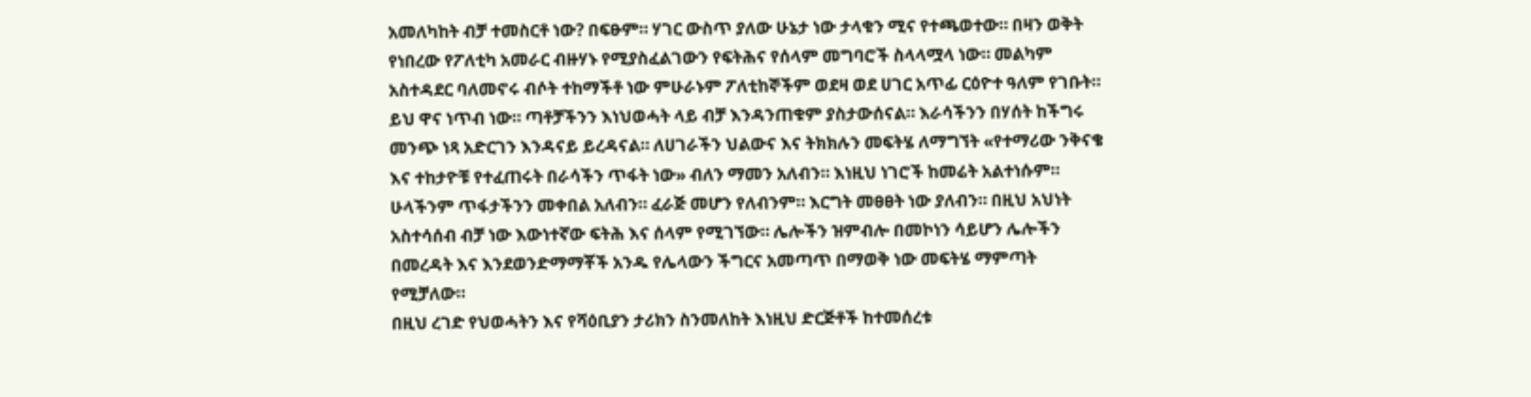አመለካከት ብቻ ተመስርቶ ነው? በፍፁም። ሃገር ውስጥ ያለው ሁኔታ ነው ታላቁን ሚና የተጫወተው። በዛን ወቅት የነበረው የፖለቲካ አመራር ብዙሃኑ የሚያስፈልገውን የፍትሕና የሰላም መግባሮች ስላላሟላ ነው። መልካም አስተዳደር ባለመኖሩ ብሶት ተከማችቶ ነው ምሁራኑም ፖለቲከኞችም ወደዛ ወደ ሀገር አጥፊ ርዕዮተ ዓለም የገቡት።
ይህ ዋና ነጥብ ነው። ጣቶቻችንን እነህወሓት ላይ ብቻ እንዳንጠቁም ያስታውሰናል። እራሳችንን በሃሰት ከችግሩ መንጭ ነጻ አድርገን እንዳናይ ይረዳናል። ለሀገራችን ህልውና እና ትክክሉን መፍትሄ ለማግኘት «የተማሪው ንቅናቄ እና ተከታዮቹ የተፈጠሩት በራሳችን ጥፋት ነው» ብለን ማመን አለብን። እነዚህ ነገሮች ከመሬት አልተነሱም። ሁላችንም ጥፋታችንን መቀበል አለብን። ፈራጅ መሆን የለብንም። እርግት መፀፀት ነው ያለብን። በዚህ አህነት አስተሳሰብ ብቻ ነው እውነተኛው ፍትሕ እና ሰላም የሚገኘው። ሌሎችን ዝምብሎ በመኮነን ሳይሆን ሌሎችን በመረዳት እና እንደወንድማማቾች አንዱ የሌላውን ችግርና አመጣጥ በማወቅ ነው መፍትሄ ማምጣት የሚቻለው።
በዚህ ረገድ የህወሓትን እና የሻዕቢያን ታሪክን ስንመለከት እነዚህ ድርጅቶች ከተመሰረቱ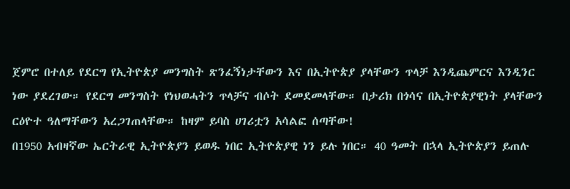ጀምሮ በተለይ የደርግ የኢትዮጵያ መንግስት ጽንፈኝነታቸውን እና በኢትዮጵያ ያላቸውን ጥላቻ እንዲጨምርና እንዲንር ነው ያደረገው። የደርግ መንግስት የነህወሓትን ጥላቻና ብሶት ደመደመላቸው። በታሪክ በጎሳና በኢትዮጵያዊነት ያላቸውን ርዕዮተ ዓለማቸውን አረጋገጠላቸው። ከዛም ይባስ ሀገሪቷን አሳልፎ ሰጣቸው!
በ1950 አብዛኛው ኤርትራዊ ኢትዮጵያን ይወዱ ነበር ኢትዮጵያዊ ነን ይሉ ነበር። 40 ዓመት በኋላ ኢትዮጵያን ይጠሉ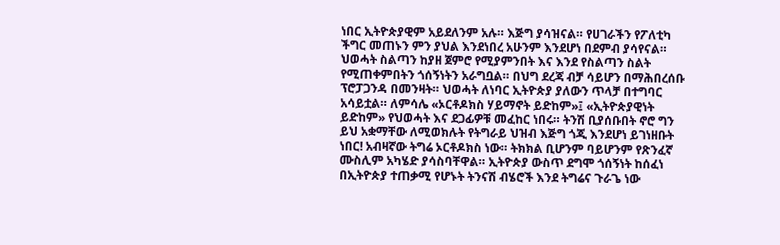ነበር ኢትዮጵያዊም አይደለንም አሉ። እጅግ ያሳዝናል። የሀገራችን የፖለቲካ ችግር መጠኑን ምን ያህል እንደነበረ አሁንም እንደሆነ በደምብ ያሳየናል።
ህወሓት ስልጣን ከያዘ ጀምሮ የሚያምንበት እና እንደ የስልጣን ስልት የሚጠቀምበትን ጎሰኝነትን አራግቧል። በህግ ደረጃ ብቻ ሳይሆን በማሕበረሰቡ ፕሮፓጋንዳ በመንዛት። ህወሓት ለነባር ኢትዮጵያ ያለውን ጥላቻ በተግባር አሳይቷል። ለምሳሌ «ኦርቶዶክስ ሃይማኖት ይድከም»፤ «ኢትዮጵያዊነት ይድከም» የህወሓት እና ደጋፊዎቹ መፈከር ነበሩ። ትንሽ ቢያሰቡበት ኖሮ ግን ይህ አቋማቸው ለሚወክሉት የትግራይ ህዝብ እጅግ ጎጂ እንደሆነ ይገነዘቡት ነበር! አብዛኛው ትግሬ ኦርቶዶክስ ነው። ትክክል ቢሆንም ባይሆንም የጽንፈኛ ሙስሊም አካሄድ ያሳስባቸዋል። ኢትዮጵያ ውስጥ ደግሞ ጎሰኝነት ከሰፈነ በኢትዮጵያ ተጠቃሚ የሆኑት ትንናሽ ብሄሮች እንደ ትግሬና ጉራጌ ነው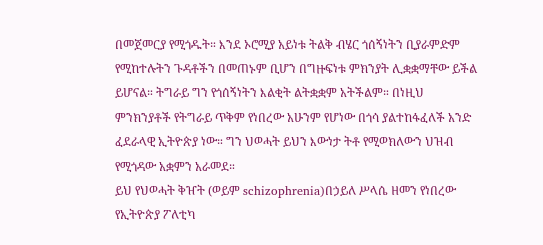በመጀመርያ የሚጎዱት። እንደ ኦሮሚያ አይነቱ ትልቅ ብሄር ጎሰኝነትን ቢያራምድም የሚከተሉትን ጉዳቶችን በመጠኑም ቢሆን በግዙፍነቱ ምክንያት ሊቋቋማቸው ይችል ይሆናል። ትግራይ ግን የጎሰኝነትን እልቂት ልትቋቋም አትችልም። በነዚህ ምንክንያቶች የትግራይ ጥቅም የነበረው አሁንም የሆነው በጎሳ ያልተከፋፈለች አንድ ፈደራላዊ ኢትዮጵያ ነው። ግን ህወሓት ይህን እውነታ ትቶ የሚወክለውን ህዝብ የሚጎዳው አቋምን አራመደ።
ይህ የህወሓት ቅዠት (ወይም schizophrenia)በኃይለ ሥላሴ ዘመን የነበረው የኢትዮጵያ ፖለቲካ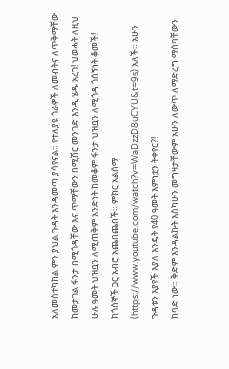አለመስተካከል ምን ያህል ጉዳት እንዳመጣ ያሳየናል። የተለያዩ ጎራዎች ለመብትና ለጥቅማቸው ከመታገል ፋንታ በሚጎዳቸው እና ጥማቸውን በሚሽር መንገድ እንዲ ሄዱ አረገ! ህወሓት ለዚህ ሁሉ ዓመት ህዝቧን ለሚጠቅም አንድነት ከመቆም ፋንታ ህዝቧን ለሚጎዳ ጎሰኝነት ቆመች! ከጎሰኞች ጋር አብሮ አጨበጨበች። ምክር አልሰማ (https://www.youtube.com/watch?v=WaDzzD8uCYU&t=9s) አለች። አሁን ጉዳቱን እያየች እያለ እንዴት የ40 ዓመት እምነቷን ትቀየር?!
ከባድ ነው። ቅድም እንዳልኩት እስካሁን መግዛታቸውም አሁን ለውጥ ለማድረግ ማሰባቸውን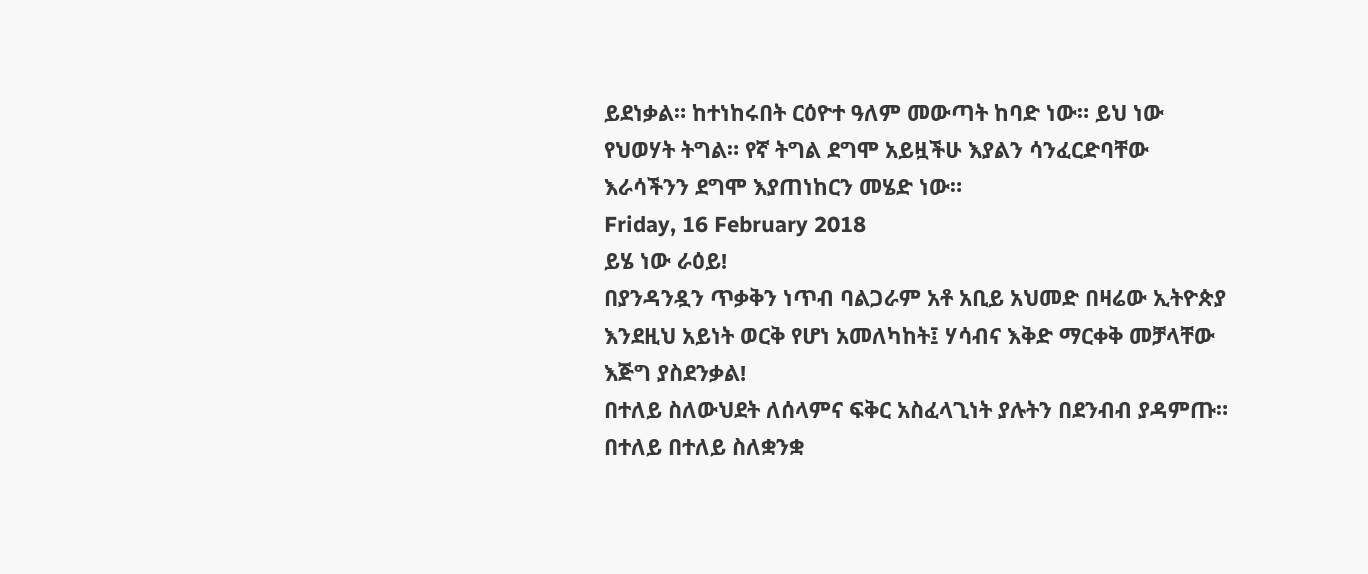ይደነቃል። ከተነከሩበት ርዕዮተ ዓለም መውጣት ከባድ ነው። ይህ ነው የህወሃት ትግል። የኛ ትግል ደግሞ አይዟችሁ እያልን ሳንፈርድባቸው እራሳችንን ደግሞ እያጠነከርን መሄድ ነው።
Friday, 16 February 2018
ይሄ ነው ራዕይ!
በያንዳንዷን ጥቃቅን ነጥብ ባልጋራም አቶ አቢይ አህመድ በዛሬው ኢትዮጵያ እንደዚህ አይነት ወርቅ የሆነ አመለካከት፤ ሃሳብና እቅድ ማርቀቅ መቻላቸው እጅግ ያስደንቃል!
በተለይ ስለውህደት ለሰላምና ፍቅር አስፈላጊነት ያሉትን በደንብብ ያዳምጡ። በተለይ በተለይ ስለቋንቋ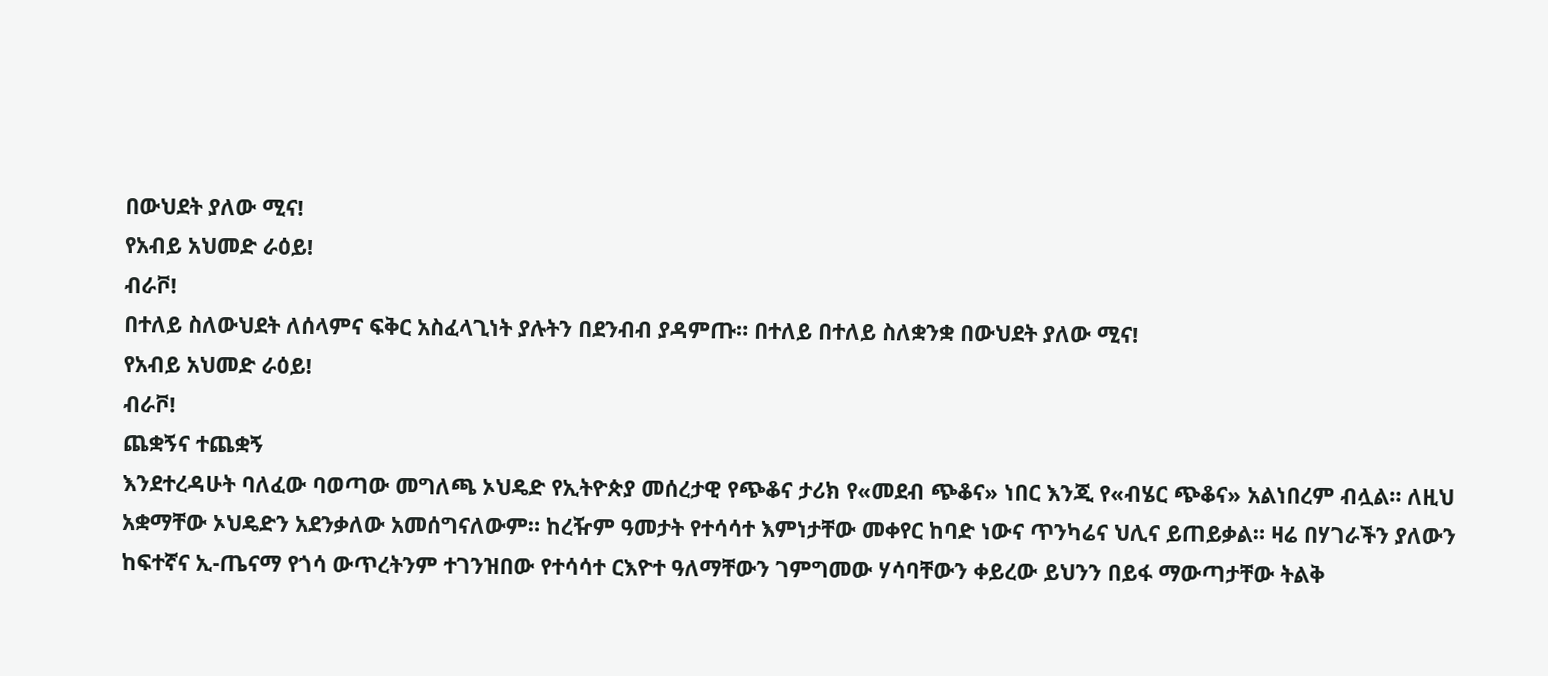በውህደት ያለው ሚና!
የአብይ አህመድ ራዕይ!
ብራቮ!
በተለይ ስለውህደት ለሰላምና ፍቅር አስፈላጊነት ያሉትን በደንብብ ያዳምጡ። በተለይ በተለይ ስለቋንቋ በውህደት ያለው ሚና!
የአብይ አህመድ ራዕይ!
ብራቮ!
ጨቋኝና ተጨቋኝ
እንደተረዳሁት ባለፈው ባወጣው መግለጫ ኦህዴድ የኢትዮጵያ መሰረታዊ የጭቆና ታሪክ የ«መደብ ጭቆና» ነበር እንጂ የ«ብሄር ጭቆና» አልነበረም ብሏል። ለዚህ አቋማቸው ኦህዴድን አደንቃለው አመሰግናለውም። ከረዥም ዓመታት የተሳሳተ እምነታቸው መቀየር ከባድ ነውና ጥንካሬና ህሊና ይጠይቃል። ዛሬ በሃገራችን ያለውን ከፍተኛና ኢ-ጤናማ የጎሳ ውጥረትንም ተገንዝበው የተሳሳተ ርእዮተ ዓለማቸውን ገምግመው ሃሳባቸውን ቀይረው ይህንን በይፋ ማውጣታቸው ትልቅ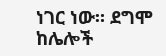ነገር ነው። ደግሞ ከሌሎች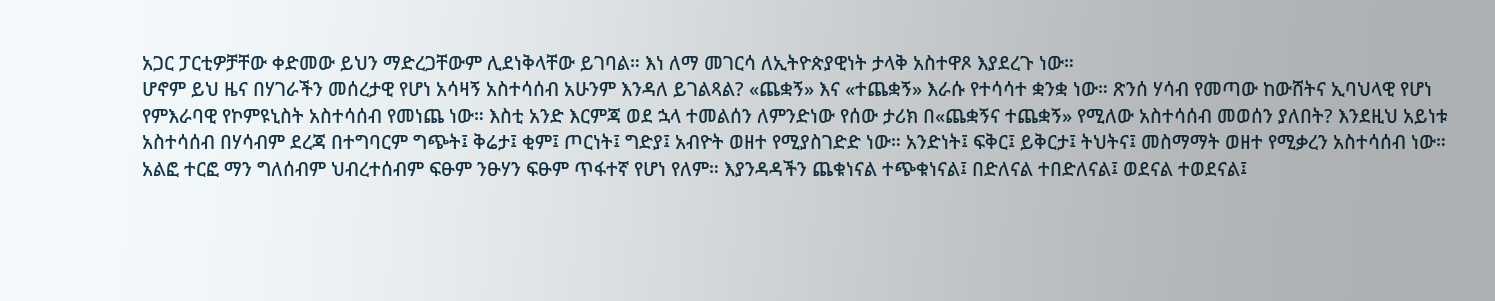አጋር ፓርቲዎቻቸው ቀድመው ይህን ማድረጋቸውም ሊደነቅላቸው ይገባል። እነ ለማ መገርሳ ለኢትዮጵያዊነት ታላቅ አስተዋጾ እያደረጉ ነው።
ሆኖም ይህ ዜና በሃገራችን መሰረታዊ የሆነ አሳዛኝ አስተሳሰብ አሁንም እንዳለ ይገልጻል? «ጨቋኝ» እና «ተጨቋኝ» እራሱ የተሳሳተ ቋንቋ ነው። ጽንሰ ሃሳብ የመጣው ከውሸትና ኢባህላዊ የሆነ የምእራባዊ የኮምዩኒስት አስተሳሰብ የመነጨ ነው። እስቲ አንድ እርምጃ ወደ ኋላ ተመልሰን ለምንድነው የሰው ታሪክ በ«ጨቋኝና ተጨቋኝ» የሚለው አስተሳሰብ መወሰን ያለበት? እንደዚህ አይነቱ አስተሳሰብ በሃሳብም ደረጃ በተግባርም ግጭት፤ ቅሬታ፤ ቂም፤ ጦርነት፤ ግድያ፤ አብዮት ወዘተ የሚያስገድድ ነው። አንድነት፤ ፍቅር፤ ይቅርታ፤ ትህትና፤ መስማማት ወዘተ የሚቃረን አስተሳሰብ ነው።
አልፎ ተርፎ ማን ግለሰብም ህብረተሰብም ፍፁም ንፁሃን ፍፁም ጥፋተኛ የሆነ የለም። እያንዳዳችን ጨቁነናል ተጭቁነናል፤ በድለናል ተበድለናል፤ ወደናል ተወደናል፤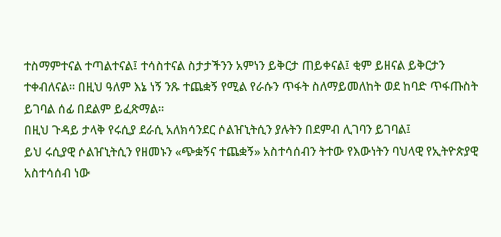ተስማምተናል ተጣልተናል፤ ተሳስተናል ስታታችንን አምነን ይቅርታ ጠይቀናል፤ ቂም ይዘናል ይቅርታን ተቀብለናል። በዚህ ዓለም እኔ ነኝ ንጹ ተጨቋኝ የሚል የራሱን ጥፋት ስለማይመለከት ወደ ከባድ ጥፋጡስት ይገባል ሰፊ በደልም ይፈጽማል።
በዚህ ጉዳይ ታላቅ የሩሲያ ደራሲ አለክሳንደር ሶልዠኒትሲን ያሉትን በደምብ ሊገባን ይገባል፤
ይህ ሩሲያዊ ሶልዠኒትሲን የዘመኑን «ጭቋኝና ተጨቋኝ» አስተሳሰብን ትተው የእውነትን ባህላዊ የኢትዮጵያዊ አስተሳሰብ ነው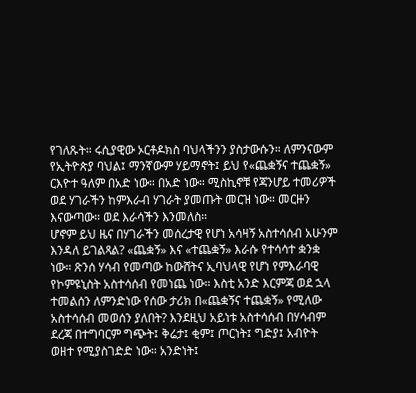የገለጹት። ሩሲያዊው ኦርቶዶክስ ባህላችንን ያስታውሱን። ለምንናውም የኢትዮጵያ ባህል፤ ማንኛውም ሃይማኖት፤ ይህ የ«ጨቋኝና ተጨቋኝ» ርእዮተ ዓለም በአድ ነው። በአድ ነው። ሚስኪኖቹ የጃንሆይ ተመሪዎች ወደ ሃገራችን ከምእራብ ሃገራት ያመጡት መርዝ ነው። መርዙን እናውጣው። ወደ እራሳችን እንመለስ።
ሆኖም ይህ ዜና በሃገራችን መሰረታዊ የሆነ አሳዛኝ አስተሳሰብ አሁንም እንዳለ ይገልጻል? «ጨቋኝ» እና «ተጨቋኝ» እራሱ የተሳሳተ ቋንቋ ነው። ጽንሰ ሃሳብ የመጣው ከውሸትና ኢባህላዊ የሆነ የምእራባዊ የኮምዩኒስት አስተሳሰብ የመነጨ ነው። እስቲ አንድ እርምጃ ወደ ኋላ ተመልሰን ለምንድነው የሰው ታሪክ በ«ጨቋኝና ተጨቋኝ» የሚለው አስተሳሰብ መወሰን ያለበት? እንደዚህ አይነቱ አስተሳሰብ በሃሳብም ደረጃ በተግባርም ግጭት፤ ቅሬታ፤ ቂም፤ ጦርነት፤ ግድያ፤ አብዮት ወዘተ የሚያስገድድ ነው። አንድነት፤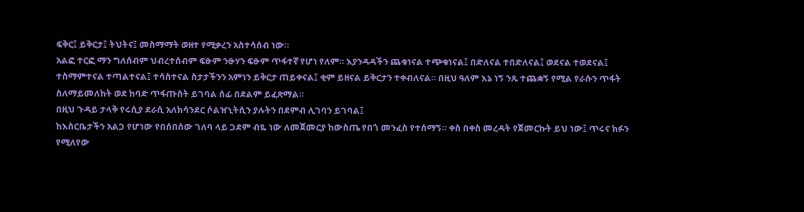ፍቅር፤ ይቅርታ፤ ትህትና፤ መስማማት ወዘተ የሚቃረን አስተሳሰብ ነው።
አልፎ ተርፎ ማን ግለሰብም ህብረተሰብም ፍፁም ንፁሃን ፍፁም ጥፋተኛ የሆነ የለም። እያንዳዳችን ጨቁነናል ተጭቁነናል፤ በድለናል ተበድለናል፤ ወደናል ተወደናል፤ ተስማምተናል ተጣልተናል፤ ተሳስተናል ስታታችንን አምነን ይቅርታ ጠይቀናል፤ ቂም ይዘናል ይቅርታን ተቀብለናል። በዚህ ዓለም እኔ ነኝ ንጹ ተጨቋኝ የሚል የራሱን ጥፋት ስለማይመለከት ወደ ከባድ ጥፋጡስት ይገባል ሰፊ በደልም ይፈጽማል።
በዚህ ጉዳይ ታላቅ የሩሲያ ደራሲ አለክሳንደር ሶልዠኒትሲን ያሉትን በደምብ ሊገባን ይገባል፤
ከእስርቤታችን አልጋ የሆነው የበሰበሰው ገለባ ላይ ጋደም ብዬ ነው ለመጀመርያ ከውስጤ የበጎ መንፈስ የተሰማኝ። ቀስ በቀስ መረዳት የጀመርኩት ይህ ነው፤ ጥሩና ክፉን የሚለየው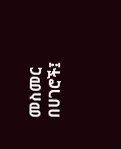መስመር በሀገሮች፤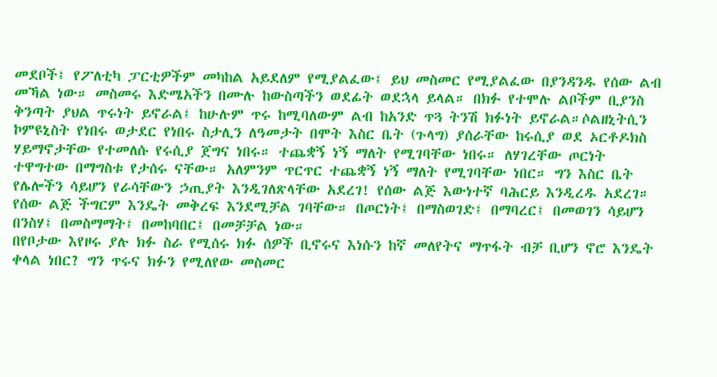መደቦች፤ የፖለቲካ ፓርቲዎችም መካከል አይደለም የሚያልፈው፤ ይህ መስመር የሚያልፈው በያንዳንዱ የሰው ልብ መኻል ነው። መስመሩ እድሜአችን በሙሉ ከውስጣችን ወደፊት ወደኋላ ይላል። በክፉ የተሞሉ ልቦችም ቢያንስ ቅንጣት ያህል ጥሩነት ይኖራል፤ ከሁሉም ጥሩ ከሚባለውም ልብ ከአንድ ጥጓ ትንሽ ክፉነት ይኖራል።ሶልዘኒትሲን ኮምዩኒስት የነበሩ ወታደር የነበሩ ስታሊን ለዓመታት በሞት እስር ቤት (ጉላግ) ያሰራቸው ከሩሲያ ወደ ኦርቶዶክስ ሃይማኖታቸው የተመለሱ የሩሲያ ጀግና ነበሩ። ተጨቋኝ ነኝ ማለት የሚገባቸው ነበሩ። ለሃገረቸው ጦርነት ተዋግተው በማግስቱ የታሰሩ ናቸው። አለምንም ጥርጥር ተጨቋኝ ነኝ ማለት የሚገባቸው ነበር። ግን እስር ቤት የሌሎችን ሳይሆን የራሳቸውን ኃጢያት እንዲገለጽላቸው አደረገ! የሰው ልጅ እውነተኛ ባሕርይ እንዲረዱ አደረገ። የሰው ልጅ ችግርም እንዴት መቅረፍ እንደሚቻል ገባቸው። በጦርነት፤ በማስወገድ፤ በማባረር፤ በመወገን ሳይሆን በንስሃ፤ በመስማማት፤ በመከባበር፤ በመቻቻል ነው።
በየቦታው እየዞሩ ያሉ ክፉ ስራ የሚሰሩ ክፉ ሰዎች ቢኖሩና እነሱን ከኛ መለየትና ማጥፋት ብቻ ቢሆን ኖሮ እንዴት ቀላል ነበር? ግን ጥሩና ክፉን የሚለየው መስመር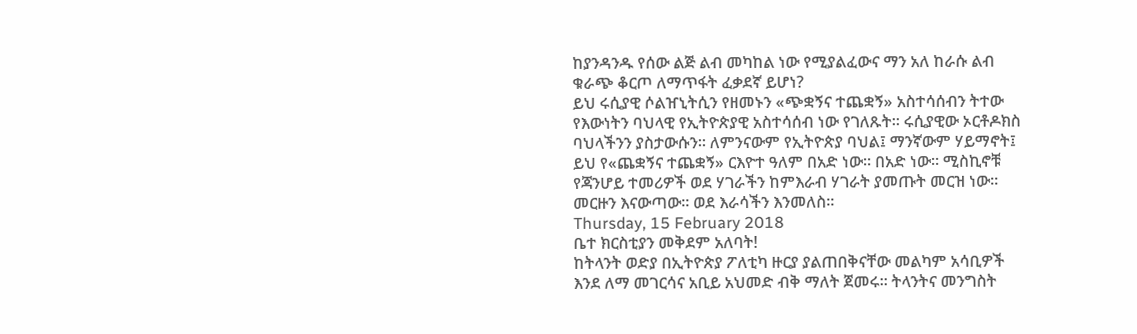ከያንዳንዱ የሰው ልጅ ልብ መካከል ነው የሚያልፈውና ማን አለ ከራሱ ልብ ቁራጭ ቆርጦ ለማጥፋት ፈቃደኛ ይሆነ?
ይህ ሩሲያዊ ሶልዠኒትሲን የዘመኑን «ጭቋኝና ተጨቋኝ» አስተሳሰብን ትተው የእውነትን ባህላዊ የኢትዮጵያዊ አስተሳሰብ ነው የገለጹት። ሩሲያዊው ኦርቶዶክስ ባህላችንን ያስታውሱን። ለምንናውም የኢትዮጵያ ባህል፤ ማንኛውም ሃይማኖት፤ ይህ የ«ጨቋኝና ተጨቋኝ» ርእዮተ ዓለም በአድ ነው። በአድ ነው። ሚስኪኖቹ የጃንሆይ ተመሪዎች ወደ ሃገራችን ከምእራብ ሃገራት ያመጡት መርዝ ነው። መርዙን እናውጣው። ወደ እራሳችን እንመለስ።
Thursday, 15 February 2018
ቤተ ክርስቲያን መቅደም አለባት!
ከትላንት ወድያ በኢትዮጵያ ፖለቲካ ዙርያ ያልጠበቅናቸው መልካም አሳቢዎች እንደ ለማ መገርሳና አቢይ አህመድ ብቅ ማለት ጀመሩ። ትላንትና መንግስት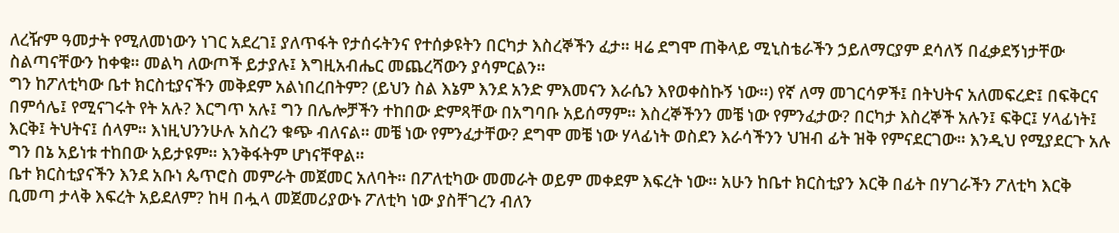ለረዥም ዓመታት የሚለመነውን ነገር አደረገ፤ ያለጥፋት የታሰሩትንና የተሰቃዩትን በርካታ እስረኞችን ፈታ። ዛሬ ደግሞ ጠቅላይ ሚኒስቴራችን ኃይለማርያም ደሳለኝ በፈቃደኝነታቸው ስልጣናቸውን ከቀቁ። መልካ ለውጦች ይታያሉ፤ እግዚአብሔር መጨረሻውን ያሳምርልን።
ግን ከፖለቲካው ቤተ ክርስቲያናችን መቅደም አልነበረበትም? (ይህን ስል እኔም እንደ አንድ ምእመናን እራሴን እየወቀስኩኝ ነው።) የኛ ለማ መገርሳዎች፤ በትህትና አለመፍረድ፤ በፍቅርና በምሳሌ፤ የሚናገሩት የት አሉ? እርግጥ አሉ፤ ግን በሌሎቻችን ተከበው ድምጻቸው በአግባቡ አይሰማም። እስረኞችንን መቼ ነው የምንፈታው? በርካታ እስረኞች አሉን፤ ፍቅር፤ ሃላፊነት፤ እርቅ፤ ትህትና፤ ሰላም። እነዚህንንሁሉ አስረን ቁጭ ብለናል። መቼ ነው የምንፈታቸው? ደግሞ መቼ ነው ሃላፊነት ወስደን እራሳችንን ህዝብ ፊት ዝቅ የምናደርገው። እንዲህ የሚያደርጉ አሉ ግን በኔ አይነቱ ተከበው አይታዩም። እንቅፋትም ሆነናቸዋል።
ቤተ ክርስቲያናችን እንደ አቡነ ጴጥሮስ መምራት መጀመር አለባት። በፖለቲካው መመራት ወይም መቀደም እፍረት ነው። አሁን ከቤተ ክርስቲያን እርቅ በፊት በሃገራችን ፖለቲካ እርቅ ቢመጣ ታላቅ እፍረት አይደለም? ከዛ በሗላ መጀመሪያውኑ ፖለቲካ ነው ያስቸገረን ብለን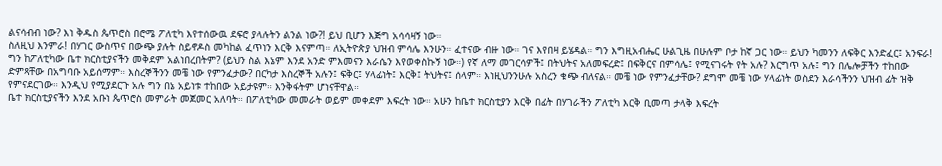ልናሳብብ ነው? እነ ቅዱስ ጴጥሮስ በሮሜ ፖለቲካ እየተሰውዉ ደፍሮ ያላሉትን ልንል ነው?! ይህ ቢሆን እጅግ አሳሳዛኝ ነው።
ስለዚህ እንምራ! በሃገር ውስጥና በውጭ ያሉት ስይኖዶስ መካከል ፈጥነን እርቅ እናምጣ። ለኢትዮጵያ ህዝብ ምሳሌ እንሁን። ፈተናው ብዙ ነው። ገና እየበዛ ይሄዳል። ግን እግዚአብሔር ሁልጊዜ በሁሉም ቦታ ከኛ ጋር ነው። ይህን ካመንን ለፍቅር እንድፈር፤ አንፍራ!
ግን ከፖለቲካው ቤተ ክርስቲያናችን መቅደም አልነበረበትም? (ይህን ስል እኔም እንደ አንድ ምእመናን እራሴን እየወቀስኩኝ ነው።) የኛ ለማ መገርሳዎች፤ በትህትና አለመፍረድ፤ በፍቅርና በምሳሌ፤ የሚናገሩት የት አሉ? እርግጥ አሉ፤ ግን በሌሎቻችን ተከበው ድምጻቸው በአግባቡ አይሰማም። እስረኞችንን መቼ ነው የምንፈታው? በርካታ እስረኞች አሉን፤ ፍቅር፤ ሃላፊነት፤ እርቅ፤ ትህትና፤ ሰላም። እነዚህንንሁሉ አስረን ቁጭ ብለናል። መቼ ነው የምንፈታቸው? ደግሞ መቼ ነው ሃላፊነት ወስደን እራሳችንን ህዝብ ፊት ዝቅ የምናደርገው። እንዲህ የሚያደርጉ አሉ ግን በኔ አይነቱ ተከበው አይታዩም። እንቅፋትም ሆነናቸዋል።
ቤተ ክርስቲያናችን እንደ አቡነ ጴጥሮስ መምራት መጀመር አለባት። በፖለቲካው መመራት ወይም መቀደም እፍረት ነው። አሁን ከቤተ ክርስቲያን እርቅ በፊት በሃገራችን ፖለቲካ እርቅ ቢመጣ ታላቅ እፍረት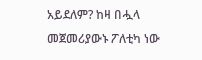አይደለም? ከዛ በሗላ መጀመሪያውኑ ፖለቲካ ነው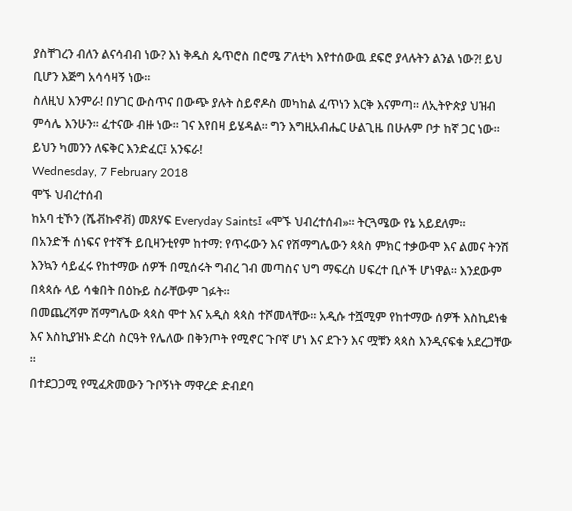ያስቸገረን ብለን ልናሳብብ ነው? እነ ቅዱስ ጴጥሮስ በሮሜ ፖለቲካ እየተሰውዉ ደፍሮ ያላሉትን ልንል ነው?! ይህ ቢሆን እጅግ አሳሳዛኝ ነው።
ስለዚህ እንምራ! በሃገር ውስጥና በውጭ ያሉት ስይኖዶስ መካከል ፈጥነን እርቅ እናምጣ። ለኢትዮጵያ ህዝብ ምሳሌ እንሁን። ፈተናው ብዙ ነው። ገና እየበዛ ይሄዳል። ግን እግዚአብሔር ሁልጊዜ በሁሉም ቦታ ከኛ ጋር ነው። ይህን ካመንን ለፍቅር እንድፈር፤ አንፍራ!
Wednesday, 7 February 2018
ሞኙ ህብረተሰብ
ከአባ ቲኾን (ሼቭኩኖቭ) መጸሃፍ Everyday Saints፤ «ሞኙ ህብረተሰብ»። ትርጓሜው የኔ አይደለም።
በአንድች ሰነፍና የተኛች ይቢዛንቲየም ከተማ: የጥሩውን እና የሽማግሌውን ጳጳስ ምክር ተቃውሞ እና ልመና ትንሽ እንኳን ሳይፈሩ የከተማው ሰዎች በሚሰሩት ግብረ ገብ መጣስና ህግ ማፍረስ ሀፍረተ ቢሶች ሆነዋል። እንደውም በጳጳሱ ላይ ሳቁበት በዕኩይ ስራቸውም ገፉት።
በመጨረሻም ሽማግሌው ጳጳስ ሞተ እና አዲስ ጳጳስ ተሾመላቸው። አዲሱ ተሿሚም የከተማው ሰዎች እስኪደነቁ እና እስኪያዝኑ ድረስ ስርዓት የሌለው በቅንጦት የሚኖር ጉቦኛ ሆነ እና ደጉን እና ሟቹን ጳጳስ እንዲናፍቁ አደረጋቸው ።
በተደጋጋሚ የሚፈጽመውን ጉቦኝነት ማዋረድ ድብደባ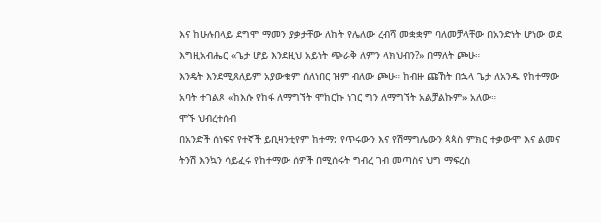እና ከሁሉበላይ ደግሞ ማመን ያቃታቸው ለከት የሌለው ረብሻ መቋቋም ባለመቻላቸው በአንድነት ሆነው ወደ እግዚአብሔር «ጌታ ሆይ እንደዚህ አይነት ጭራቅ ለምን ላክህብን?» በማለት ጮሁ።
እንዴት እንደሚጸለይም አያውቁም ሰለነበር ዝም ብለው ጮሁ። ከብዙ ጩኸት በኋላ ጌታ ለአንዱ የከተማው አባት ተገልጾ «ከእሱ የከፋ ለማግኘት ሞከርኩ ነገር ግን ለማግኘት አልቻልኩም» አለው።
ሞኙ ህብረተሰብ
በአንድች ሰነፍና የተኛች ይቢዛንቲየም ከተማ: የጥሩውን እና የሽማግሌውን ጳጳስ ምክር ተቃውሞ እና ልመና ትንሽ እንኳን ሳይፈሩ የከተማው ሰዎች በሚሰሩት ግብረ ገብ መጣስና ህግ ማፍረስ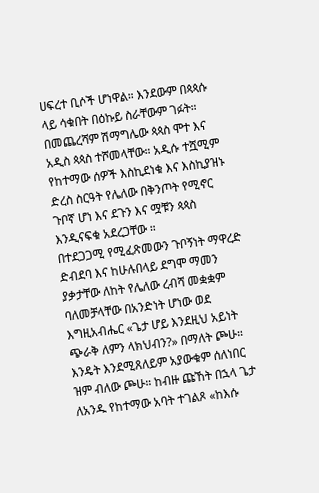ሀፍረተ ቢሶች ሆነዋል። እንደውም በጳጳሱ ላይ ሳቁበት በዕኩይ ስራቸውም ገፉት።
በመጨረሻም ሽማግሌው ጳጳስ ሞተ እና አዲስ ጳጳስ ተሾመላቸው። አዲሱ ተሿሚም የከተማው ሰዎች እስኪደነቁ እና እስኪያዝኑ ድረስ ስርዓት የሌለው በቅንጦት የሚኖር ጉቦኛ ሆነ እና ደጉን እና ሟቹን ጳጳስ እንዲናፍቁ አደረጋቸው ።
በተደጋጋሚ የሚፈጽመውን ጉቦኝነት ማዋረድ ድብደባ እና ከሁሉበላይ ደግሞ ማመን ያቃታቸው ለከት የሌለው ረብሻ መቋቋም ባለመቻላቸው በአንድነት ሆነው ወደ እግዚአብሔር «ጌታ ሆይ እንደዚህ አይነት ጭራቅ ለምን ላክህብን?» በማለት ጮሁ።
እንዴት እንደሚጸለይም አያውቁም ሰለነበር ዝም ብለው ጮሁ። ከብዙ ጩኸት በኋላ ጌታ ለአንዱ የከተማው አባት ተገልጾ «ከእሱ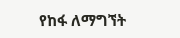የከፋ ለማግኘት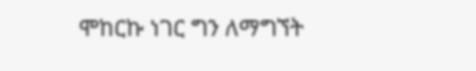ሞከርኩ ነገር ግን ለማግኘት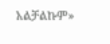አልቻልኩም»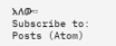አለው።
Subscribe to:
Posts (Atom)